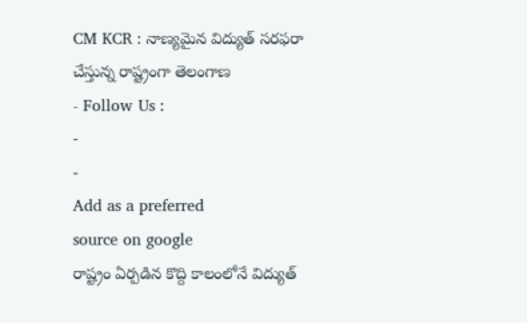CM KCR : నాణ్యమైన విద్యుత్ సరఫరా చేస్తున్న రాష్ట్రంగా తెలంగాణ
- Follow Us :
-
-
Add as a preferred
source on google
రాష్ట్రం ఏర్పడిన కొద్ది కాలంలోనే విద్యుత్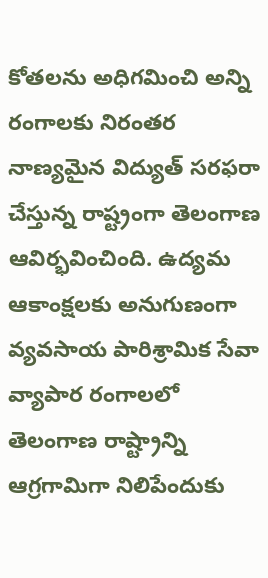కోతలను అధిగమించి అన్ని రంగాలకు నిరంతర నాణ్యమైన విద్యుత్ సరఫరా చేస్తున్న రాష్ట్రంగా తెలంగాణ ఆవిర్భవించింది. ఉద్యమ ఆకాంక్షలకు అనుగుణంగా వ్యవసాయ పారిశ్రామిక సేవా వ్యాపార రంగాలలో తెలంగాణ రాష్ట్రాన్ని ఆగ్రగామిగా నిలిపేందుకు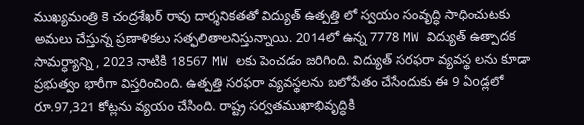ముఖ్యమంత్రి కె చంద్రశేఖర్ రావు దార్శనికతతో విద్యుత్ ఉత్పత్తి లో స్వయం సంవృద్ధి సాధించుటకు అమలు చేస్తున్న ప్రణాళికలు సత్ఫలితాలనిస్తున్నాయి. 2014లో ఉన్న 7778 MW విద్యుత్ ఉత్పాదక సామర్ధ్యాన్ని , 2023 నాటికి 18567 MW లకు పెంచడం జరిగింది. విద్యుత్ సరఫరా వ్యవస్థ లను కూడా ప్రభుత్వం భారీగా విస్తరించింది. ఉత్పత్తి సరఫరా వ్యవస్థలను బలోపేతం చేసేందుకు ఈ 9 ఏoడ్లలో రూ.97,321 కోట్లను వ్యయం చేసింది. రాష్ట్ర సర్వతముఖాభివృద్ధికి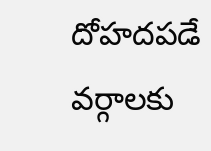దోహదపడే వర్గాలకు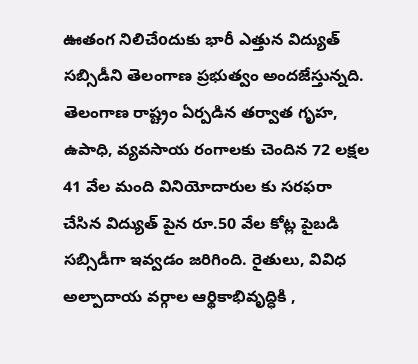ఊతంగ నిలిచేoదుకు భారీ ఎత్తున విద్యుత్ సబ్సిడీని తెలంగాణ ప్రభుత్వం అందజేస్తున్నది.
తెలంగాణ రాష్ట్రం ఏర్పడిన తర్వాత గృహ, ఉపాధి, వ్యవసాయ రంగాలకు చెందిన 72 లక్షల 41 వేల మంది వినియోదారుల కు సరఫరా చేసిన విద్యుత్ పైన రూ.50 వేల కోట్ల పైబడి సబ్సిడీగా ఇవ్వడం జరిగింది. రైతులు, వివిధ అల్పాదాయ వర్గాల ఆర్థికాభివృద్ధికి ,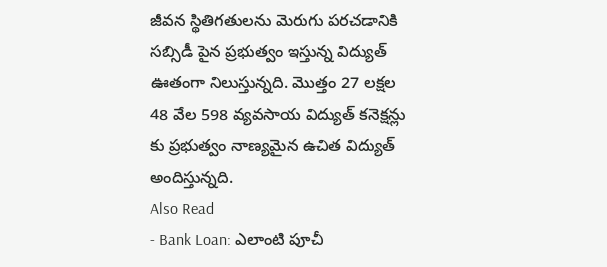జీవన స్థితిగతులను మెరుగు పరచడానికి సబ్సిడీ పైన ప్రభుత్వం ఇస్తున్న విద్యుత్ ఊతంగా నిలుస్తున్నది. మొత్తం 27 లక్షల 48 వేల 598 వ్యవసాయ విద్యుత్ కనెక్షన్లు కు ప్రభుత్వం నాణ్యమైన ఉచిత విద్యుత్ అందిస్తున్నది.
Also Read
- Bank Loan: ఎలాంటి పూచీ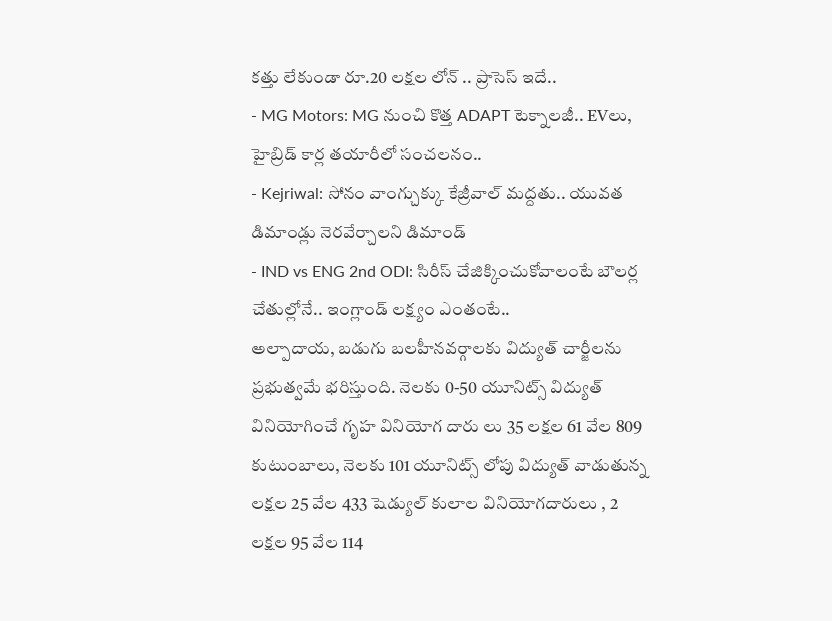కత్తు లేకుండా రూ.20 లక్షల లోన్ .. ప్రాసెస్ ఇదే..
- MG Motors: MG నుంచి కొత్త ADAPT టెక్నాలజీ.. EVలు, హైబ్రిడ్ కార్ల తయారీలో సంచలనం..
- Kejriwal: సోనం వాంగ్చుక్కు కేజ్రీవాల్ మద్దతు.. యువత డిమాండ్లు నెరవేర్చాలని డిమాండ్
- IND vs ENG 2nd ODI: సిరీస్ చేజిక్కించుకోవాలంటే బౌలర్ల చేతుల్లోనే.. ఇంగ్లాండ్ లక్ష్యం ఎంతంటే..
అల్పాదాయ, బడుగు బలహీనవర్గాలకు విద్యుత్ చార్జీలను ప్రభుత్వమే భరిస్తుంది. నెలకు 0-50 యూనిట్స్ విద్యుత్ వినియోగించే గృహ వినియోగ దారు లు 35 లక్షల 61 వేల 809 కుటుంబాలు, నెలకు 101 యూనిట్స్ లోపు విద్యుత్ వాడుతున్న లక్షల 25 వేల 433 షెడ్యుల్ కులాల వినియోగదారులు , 2 లక్షల 95 వేల 114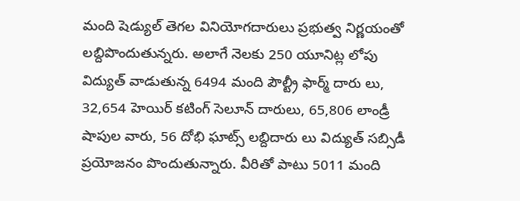మంది షెడ్యుల్ తెగల వినియోగదారులు ప్రభుత్వ నిర్ణయంతో లబ్దిపొందుతున్నరు. అలాగే నెలకు 250 యూనిట్ల లోపు విద్యుత్ వాడుతున్న 6494 మంది పౌల్ట్రీ ఫార్మ్ దారు లు, 32,654 హెయిర్ కటింగ్ సెలూన్ దారులు, 65,806 లాండ్రీ షాపుల వారు, 56 దోభి ఘాట్స్ లబ్దిదారు లు విద్యుత్ సబ్సిడీ ప్రయోజనం పొందుతున్నారు. వీరితో పాటు 5011 మంది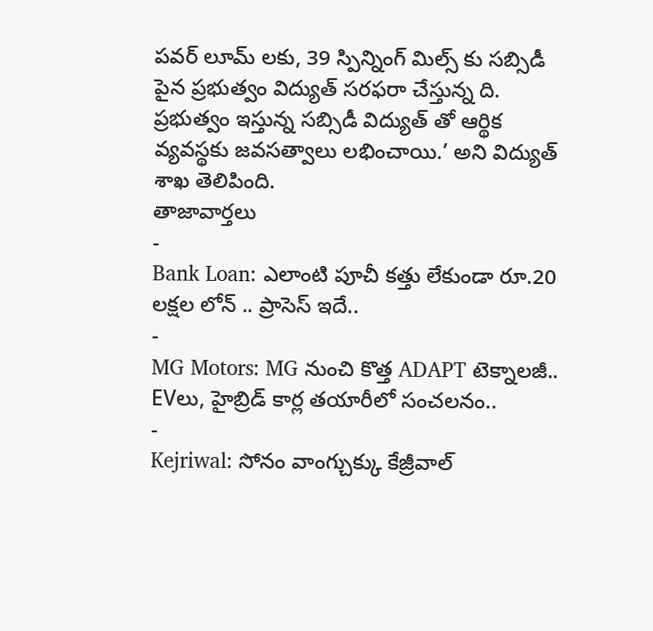పవర్ లూమ్ లకు, 39 స్పిన్నింగ్ మిల్స్ కు సబ్సిడీ పైన ప్రభుత్వం విద్యుత్ సరఫరా చేస్తున్న ది. ప్రభుత్వం ఇస్తున్న సబ్సిడీ విద్యుత్ తో ఆర్థిక వ్యవస్థకు జవసత్వాలు లభించాయి.’ అని విద్యుత్ శాఖ తెలిపింది.
తాజావార్తలు
-
Bank Loan: ఎలాంటి పూచీ కత్తు లేకుండా రూ.20 లక్షల లోన్ .. ప్రాసెస్ ఇదే..
-
MG Motors: MG నుంచి కొత్త ADAPT టెక్నాలజీ.. EVలు, హైబ్రిడ్ కార్ల తయారీలో సంచలనం..
-
Kejriwal: సోనం వాంగ్చుక్కు కేజ్రీవాల్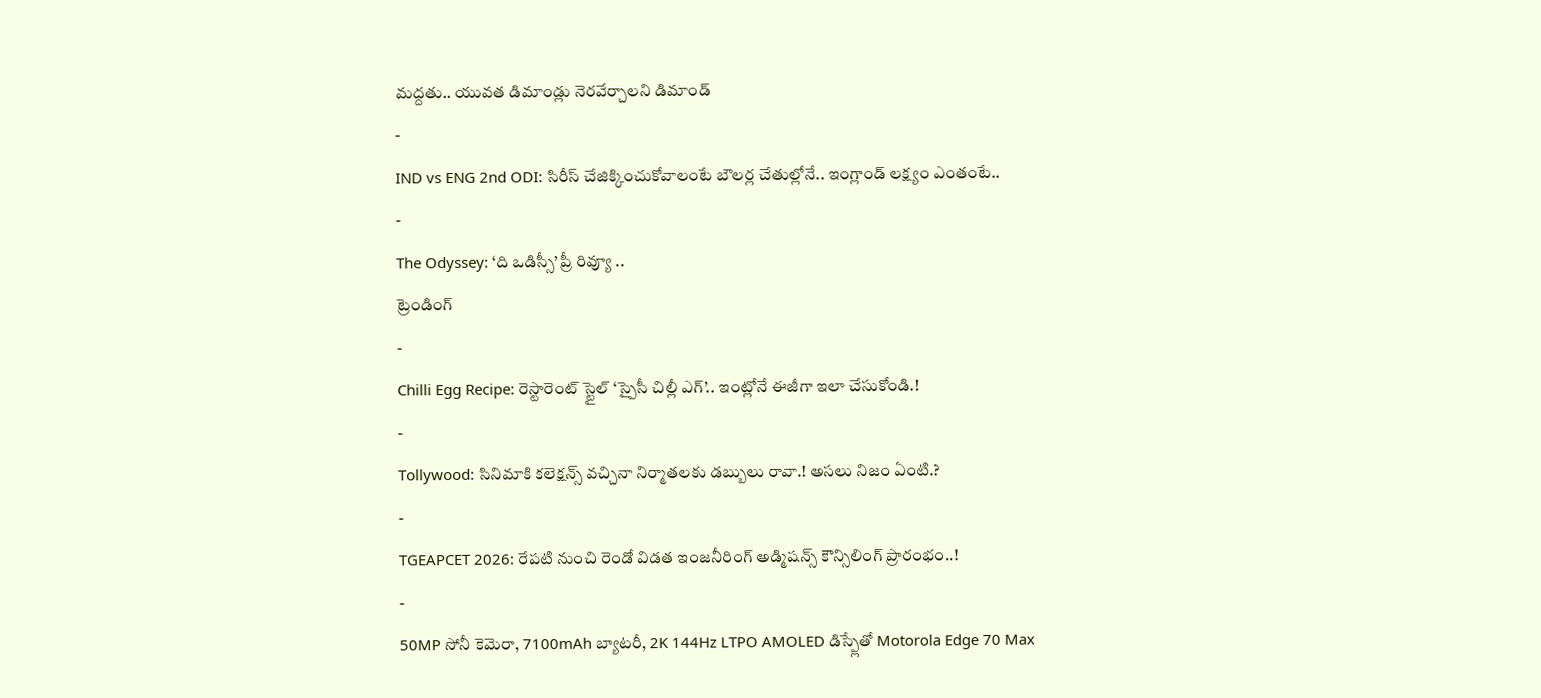మద్దతు.. యువత డిమాండ్లు నెరవేర్చాలని డిమాండ్
-
IND vs ENG 2nd ODI: సిరీస్ చేజిక్కించుకోవాలంటే బౌలర్ల చేతుల్లోనే.. ఇంగ్లాండ్ లక్ష్యం ఎంతంటే..
-
The Odyssey: ‘ది ఒడిస్సీ’ ప్రీ రివ్యూ ..
ట్రెండింగ్
-
Chilli Egg Recipe: రెస్టారెంట్ స్టైల్ ‘స్పైసీ చిల్లీ ఎగ్’.. ఇంట్లోనే ఈజీగా ఇలా చేసుకోండి.!
-
Tollywood: సినిమాకి కలెక్షన్స్ వచ్చినా నిర్మాతలకు డబ్బులు రావా.! అసలు నిజం ఏంటి.?
-
TGEAPCET 2026: రేపటి నుంచి రెండో విడత ఇంజనీరింగ్ అడ్మిషన్స్ కౌన్సిలింగ్ ప్రారంభం..!
-
50MP సోనీ కెమెరా, 7100mAh బ్యాటరీ, 2K 144Hz LTPO AMOLED డిస్ప్లేతో Motorola Edge 70 Max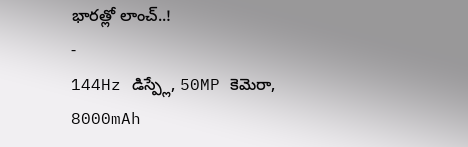భారత్లో లాంచ్..!
-
144Hz డిస్ప్లే, 50MP కెమెరా, 8000mAh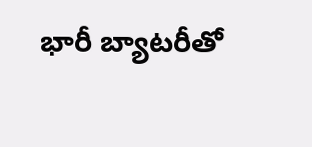భారీ బ్యాటరీతో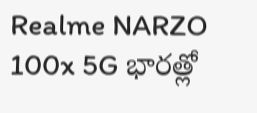Realme NARZO 100x 5G భారత్లో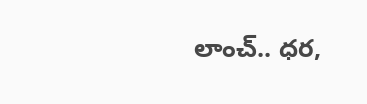లాంచ్.. ధర,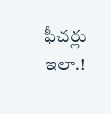ఫీచర్లు ఇలా.!